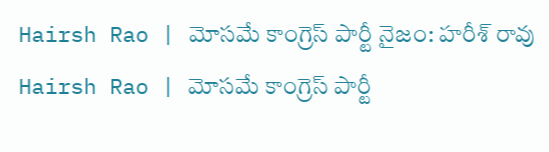Hairsh Rao | మోసమే కాంగ్రెస్ పార్టీ నైజం: హరీశ్ రావు
Hairsh Rao | మోసమే కాంగ్రెస్ పార్టీ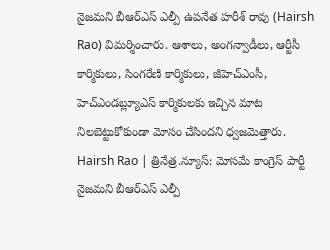నైజమని బీఆర్ఎస్ ఎల్పీ ఉపనేత హరీశ్ రావు (Hairsh Rao) విమర్శించారు. ఆశాలు, అంగన్వాడీలు, ఆర్టీసీ కార్మికులు, సింగరేణి కార్మికులు, జీహెచ్ఎంసీ, హెచ్ఎండబ్ల్యూఎస్ కార్మికులకు ఇచ్చిన మాట నిలబెట్టుకోకుండా మోసం చేసిందని ధ్వజమెత్తారు.
Hairsh Rao | త్రినేత్ర.న్యూస్: మోసమే కాంగ్రెస్ పార్టీ నైజమని బీఆర్ఎస్ ఎల్పీ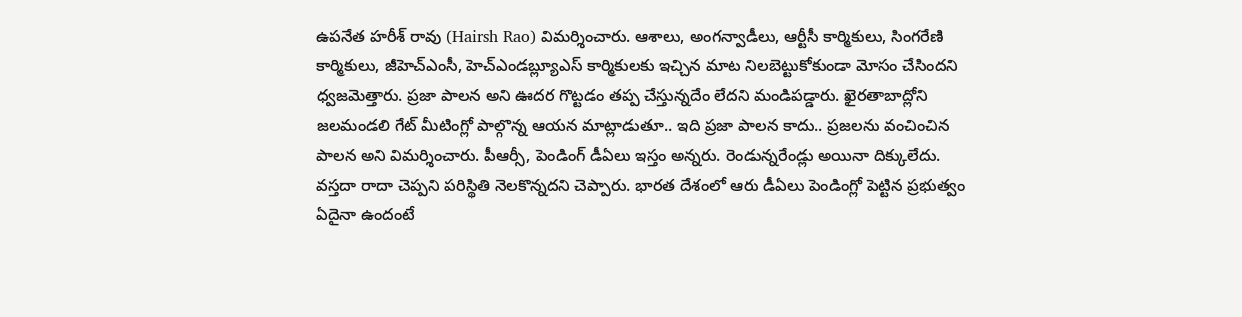ఉపనేత హరీశ్ రావు (Hairsh Rao) విమర్శించారు. ఆశాలు, అంగన్వాడీలు, ఆర్టీసీ కార్మికులు, సింగరేణి కార్మికులు, జీహెచ్ఎంసీ, హెచ్ఎండబ్ల్యూఎస్ కార్మికులకు ఇచ్చిన మాట నిలబెట్టుకోకుండా మోసం చేసిందని ధ్వజమెత్తారు. ప్రజా పాలన అని ఊదర గొట్టడం తప్ప చేస్తున్నదేం లేదని మండిపడ్డారు. ఖైరతాబాద్లోని జలమండలి గేట్ మీటింగ్లో పాల్గొన్న ఆయన మాట్లాడుతూ.. ఇది ప్రజా పాలన కాదు.. ప్రజలను వంచించిన పాలన అని విమర్శించారు. పీఆర్సీ, పెండింగ్ డీఏలు ఇస్తం అన్నరు. రెండున్నరేండ్లు అయినా దిక్కులేదు. వస్తదా రాదా చెప్పని పరిస్థితి నెలకొన్నదని చెప్పారు. భారత దేశంలో ఆరు డీఏలు పెండింగ్లో పెట్టిన ప్రభుత్వం ఏదైనా ఉందంటే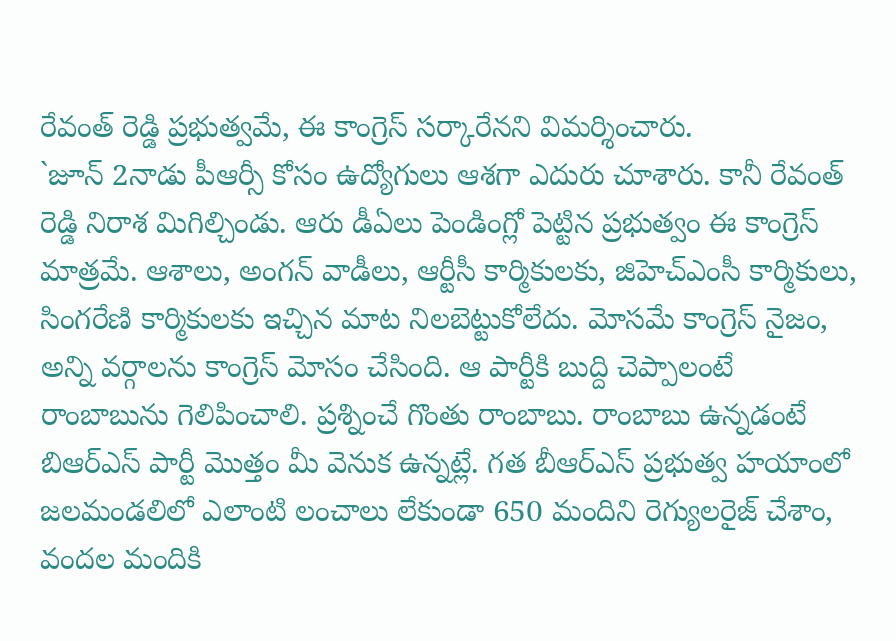రేవంత్ రెడ్డి ప్రభుత్వమే, ఈ కాంగ్రెస్ సర్కారేనని విమర్శించారు.
`జూన్ 2నాడు పీఆర్సీ కోసం ఉద్యోగులు ఆశగా ఎదురు చూశారు. కానీ రేవంత్ రెడ్డి నిరాశ మిగిల్చిండు. ఆరు డీఏలు పెండింగ్లో పెట్టిన ప్రభుత్వం ఈ కాంగ్రెస్ మాత్రమే. ఆశాలు, అంగన్ వాడీలు, ఆర్టీసీ కార్మికులకు, జిహెచ్ఎంసీ కార్మికులు, సింగరేణి కార్మికులకు ఇచ్చిన మాట నిలబెట్టుకోలేదు. మోసమే కాంగ్రెస్ నైజం, అన్ని వర్గాలను కాంగ్రెస్ మోసం చేసింది. ఆ పార్టీకి బుద్ది చెప్పాలంటే రాంబాబును గెలిపించాలి. ప్రశ్నించే గొంతు రాంబాబు. రాంబాబు ఉన్నడంటే బిఆర్ఎస్ పార్టీ మొత్తం మీ వెనుక ఉన్నట్లే. గత బీఆర్ఎస్ ప్రభుత్వ హయాంలో జలమండలిలో ఎలాంటి లంచాలు లేకుండా 650 మందిని రెగ్యులరైజ్ చేశాం, వందల మందికి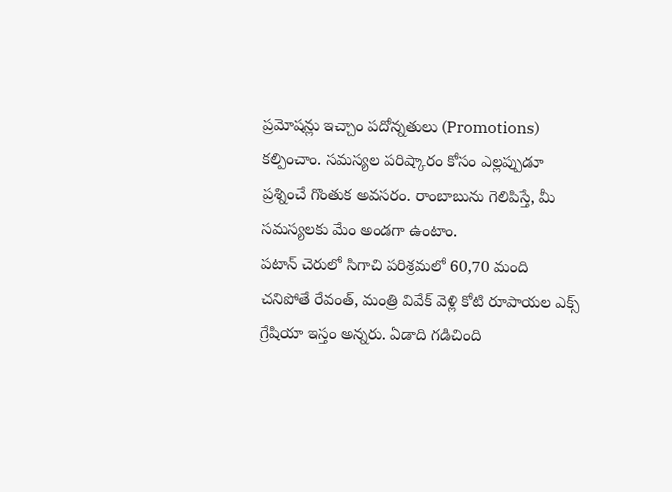ప్రమోషన్లు ఇచ్చాం పదోన్నతులు (Promotions) కల్పించాం. సమస్యల పరిష్కారం కోసం ఎల్లప్పుడూ ప్రశ్నించే గొంతుక అవసరం. రాంబాబును గెలిపిస్తే, మీ సమస్యలకు మేం అండగా ఉంటాం.
పటాన్ చెరులో సిగాచి పరిశ్రమలో 60,70 మంది చనిపోతే రేవంత్, మంత్రి వివేక్ వెళ్లి కోటి రూపాయల ఎక్స్ గ్రేషియా ఇస్తం అన్నరు. ఏడాది గడిచింది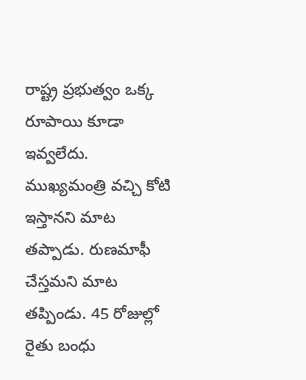రాష్ట్ర ప్రభుత్వం ఒక్క రూపాయి కూడా ఇవ్వలేదు. ముఖ్యమంత్రి వచ్చి కోటి ఇస్తానని మాట తప్పాడు. రుణమాఫీ చేస్తమని మాట తప్పిండు. 45 రోజుల్లో రైతు బంధు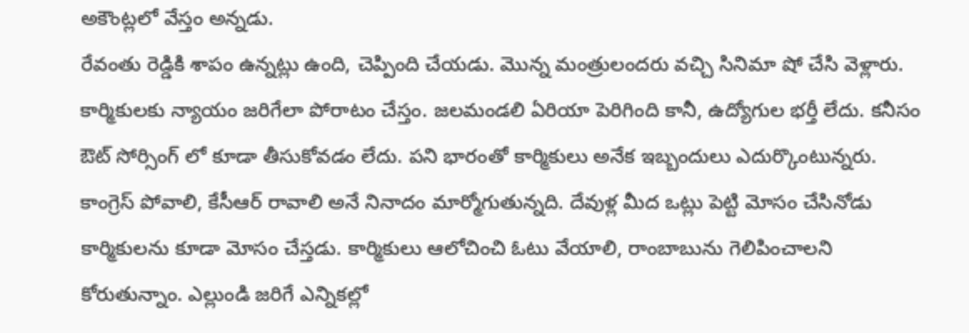అకౌంట్లలో వేస్తం అన్నడు.
రేవంతు రెడ్డికి శాపం ఉన్నట్లు ఉంది, చెప్పింది చేయడు. మొన్న మంత్రులందరు వచ్చి సినిమా షో చేసి వెళ్లారు.
కార్మికులకు న్యాయం జరిగేలా పోరాటం చేస్తం. జలమండలి ఏరియా పెరిగింది కానీ, ఉద్యోగుల భర్తీ లేదు. కనీసం ఔట్ సోర్సింగ్ లో కూడా తీసుకోవడం లేదు. పని భారంతో కార్మికులు అనేక ఇబ్బందులు ఎదుర్కొంటున్నరు. కాంగ్రెస్ పోవాలి, కేసీఆర్ రావాలి అనే నినాదం మార్మోగుతున్నది. దేవుళ్ల మీద ఒట్లు పెట్టి మోసం చేసినోడు కార్మికులను కూడా మోసం చేస్తడు. కార్మికులు ఆలోచించి ఓటు వేయాలి, రాంబాబును గెలిపించాలని కోరుతున్నాం. ఎల్లుండి జరిగే ఎన్నికల్లో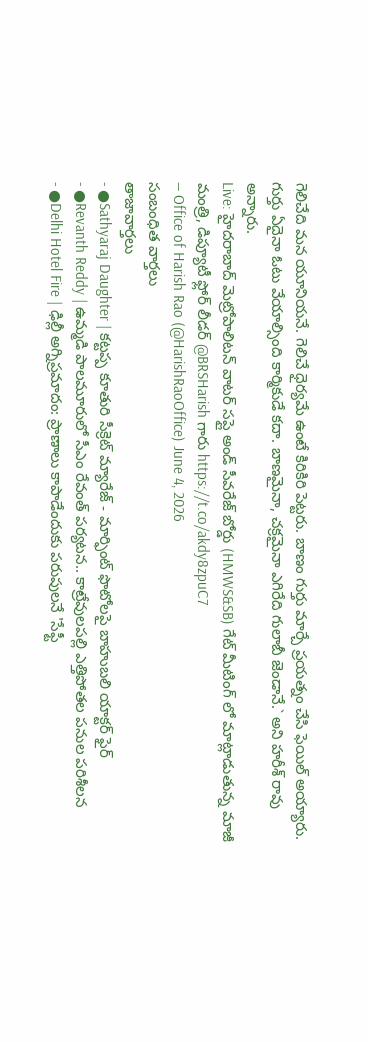గెలిచేది మన యూనియనే. గెలిచే ధైర్యమే ఉంటే కిరికిరి పెట్టరు. బాణం గుర్తు మార్చే ప్రయత్నం చేసి ఫెయిల్ అయ్యారు. గుర్తు ఏదైనా ఓటు వేయాల్సింది కార్మికుడే కదా. బాణమైనా, చక్రమైనా ఎగిరేది గులాబీ జెండానే.` అని హరీశ్ రావు అన్నారు.
Live: హైదరాబాద్ మెట్రోపాలిటన్ వాటర్ సప్లై అండ్ సీవరేజ్ బోర్డు (HMWS&SB) గేట్ మీటింగ్ లో మాట్లాడుతున్న మాజీ మంత్రి, డిప్యూటీ ఫ్లోర్ లీడర్ @BRSHarish గారు https://t.co/akdy8zpuC7
— Office of Harish Rao (@HarishRaoOffice) June 4, 2026
సంబంధిత వార్తలు
తాజావార్తలు
- ●Sathyaraj Daughter | కట్టప్ప కూతురి సీక్రెట్ మ్యారేజ్ - మార్ఫింట్ ఫొటోలపై బాహుబలి యాక్టర్ ఫైర్
- ●Revanth Reddy | ఉమ్మడి పాలమూరులో సీఎం రేవంత్ పర్యటన.. కాట్రేవులపల్లి ఎత్తిపోతల పనుల పరిశీలన
- ●Delhi Hotel Fire | ఢిల్లీ అగ్నిప్రమాదం: ప్రాణాలు కాపాడేందుకు పరుపులనే 'సేఫ్టీ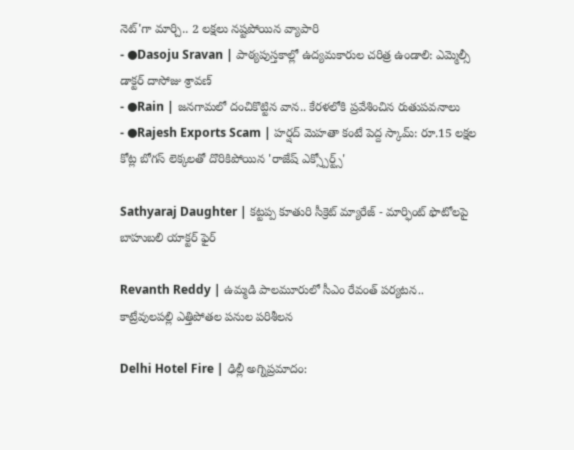నెట్'గా మార్చి.. 2 లక్షలు నష్టపోయిన వ్యాపారి
- ●Dasoju Sravan | పాఠ్యపుస్తకాల్లో ఉద్యమకారుల చరిత్ర ఉండాలి: ఎమ్మెల్సీ డాక్టర్ దాసోజు శ్రావణ్
- ●Rain | జనగామలో దంచికొట్టిన వాన.. కేరళలోకి ప్రవేశించిన రుతుపవనాలు
- ●Rajesh Exports Scam | హర్షద్ మెహతా కంటే పెద్ద స్కామ్: రూ.15 లక్షల కోట్ల బోగస్ లెక్కలతో దొరికిపోయిన 'రాజేష్ ఎక్స్పోర్ట్స్'

Sathyaraj Daughter | కట్టప్ప కూతురి సీక్రెట్ మ్యారేజ్ - మార్ఫింట్ ఫొటోలపై బాహుబలి యాక్టర్ ఫైర్

Revanth Reddy | ఉమ్మడి పాలమూరులో సీఎం రేవంత్ పర్యటన.. కాట్రేవులపల్లి ఎత్తిపోతల పనుల పరిశీలన

Delhi Hotel Fire | ఢిల్లీ అగ్నిప్రమాదం: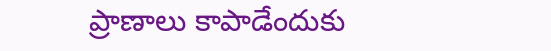ప్రాణాలు కాపాడేందుకు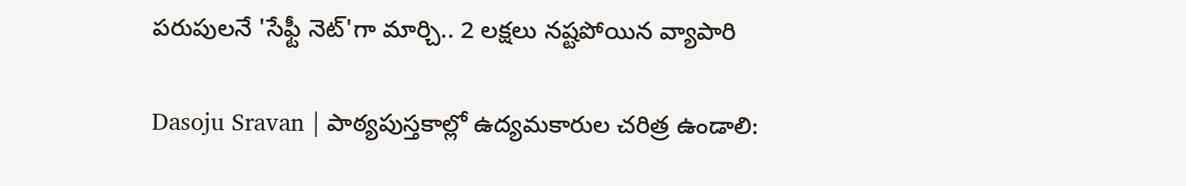పరుపులనే 'సేఫ్టీ నెట్'గా మార్చి.. 2 లక్షలు నష్టపోయిన వ్యాపారి

Dasoju Sravan | పాఠ్యపుస్తకాల్లో ఉద్యమకారుల చరిత్ర ఉండాలి: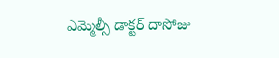ఎమ్మెల్సీ డాక్టర్ దాసోజు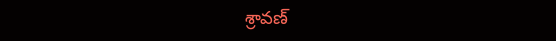శ్రావణ్